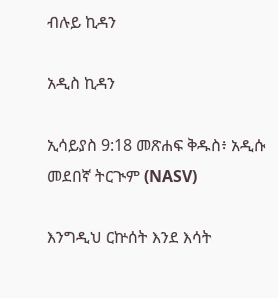ብሉይ ኪዳን

አዲስ ኪዳን

ኢሳይያስ 9:18 መጽሐፍ ቅዱስ፥ አዲሱ መደበኛ ትርጒም (NASV)

እንግዲህ ርኵሰት እንደ እሳት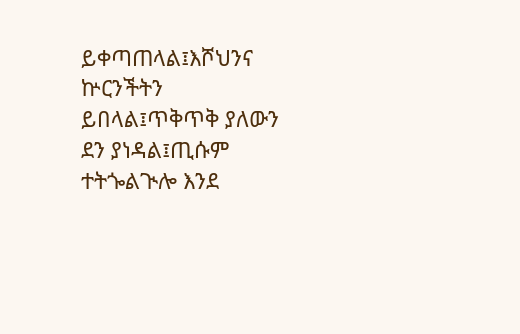ይቀጣጠላል፤እሾህንና ኵርንችትን ይበላል፤ጥቅጥቅ ያለውን ደን ያነዳል፤ጢሱም ተትጐልጒሎ እንደ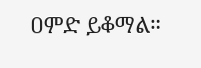ዐምድ ይቆማል።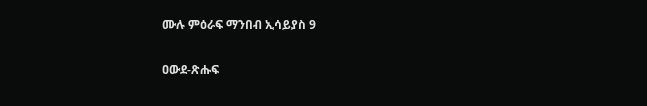ሙሉ ምዕራፍ ማንበብ ኢሳይያስ 9

ዐውደ-ጽሑፍ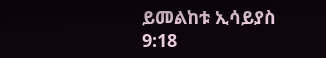ይመልከቱ ኢሳይያስ 9:18